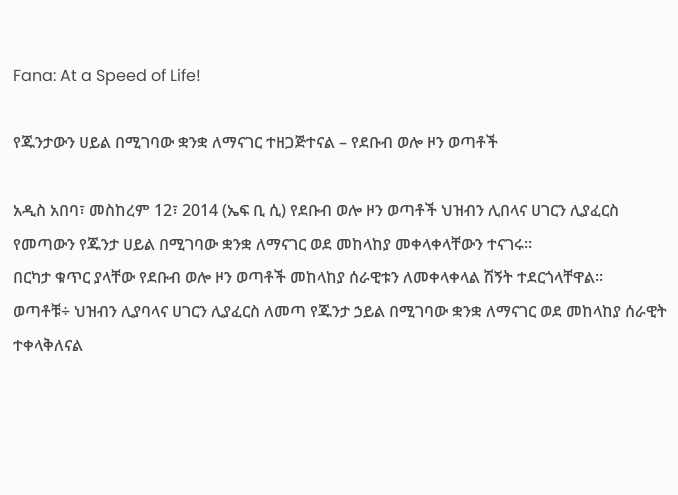Fana: At a Speed of Life!

የጁንታውን ሀይል በሚገባው ቋንቋ ለማናገር ተዘጋጅተናል – የደቡብ ወሎ ዞን ወጣቶች

አዲስ አበባ፣ መስከረም 12፣ 2014 (ኤፍ ቢ ሲ) የደቡብ ወሎ ዞን ወጣቶች ህዝብን ሊበላና ሀገርን ሊያፈርስ የመጣውን የጁንታ ሀይል በሚገባው ቋንቋ ለማናገር ወደ መከላከያ መቀላቀላቸውን ተናገሩ።
በርካታ ቁጥር ያላቸው የደቡብ ወሎ ዞን ወጣቶች መከላከያ ሰራዊቱን ለመቀላቀላል ሽኝት ተደርጎላቸዋል፡፡
ወጣቶቹ÷ ህዝብን ሊያባላና ሀገርን ሊያፈርስ ለመጣ የጁንታ ኃይል በሚገባው ቋንቋ ለማናገር ወደ መከላከያ ሰራዊት ተቀላቅለናል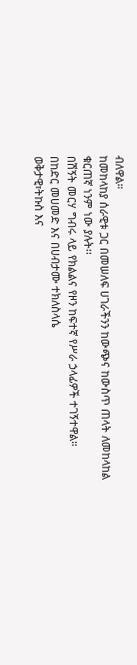ብለዋል።
ከመከላከያ ሰራዊቱ ጋር በመሠለፍ ሀገራችንን ከውጭና ከውስጥ ጠላት ለመከላከል ቁርጠኛ ነንም ነው ያሉት፡፡
በሽኝት መርሃ ግብሩ ላይ የክልልና የዞን ከፍተኛ የሥራ ኃላፊዎች ተገኝተዋል።
በከድር መሀመድ እና በሀብታሙ ተክለስላሴ
ወቅታዊ፣ትኩስ እና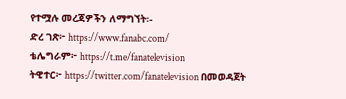የተሟሉ መረጃዎችን ለማግኘት፡-
ድረ ገጽ፦ https://www.fanabc.com/
ቴሌግራም፦ https://t.me/fanatelevision
ትዊተር፦ https://twitter.com/fanatelevision በመወዳጀት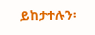ይከታተሉን፡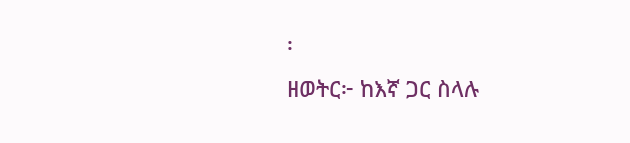፡
ዘወትር፦ ከእኛ ጋር ስላሉ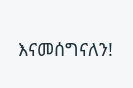እናመሰግናለን!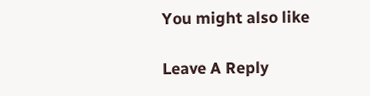You might also like

Leave A Reply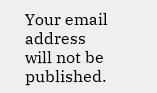Your email address will not be published.